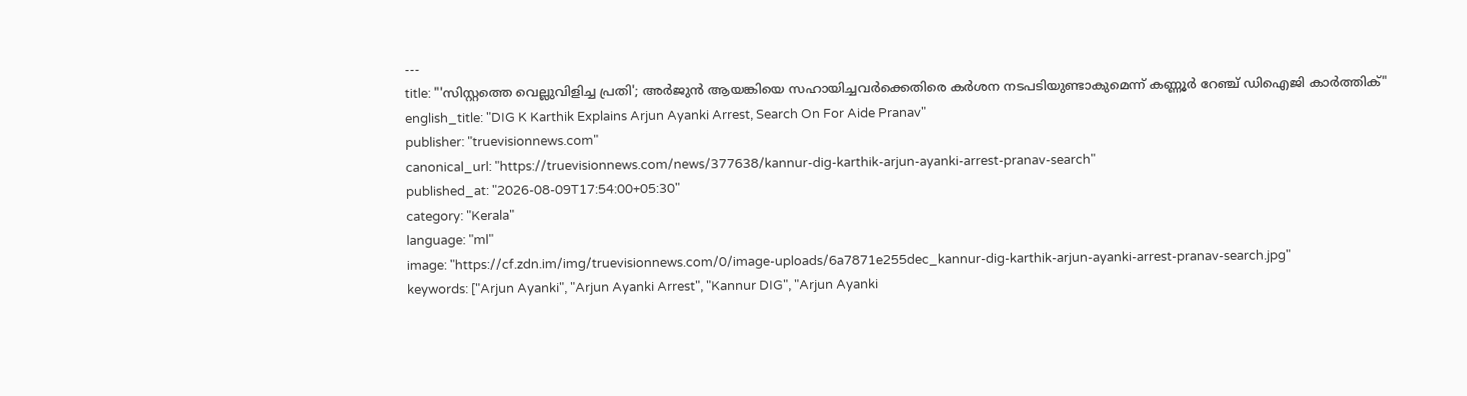---
title: "'സിസ്റ്റത്തെ വെല്ലുവിളിച്ച പ്രതി'; അർജുൻ ആയങ്കിയെ സഹായിച്ചവർക്കെതിരെ കർശന നടപടിയുണ്ടാകുമെന്ന് കണ്ണൂർ റേഞ്ച് ഡിഐജി കാർത്തിക്"
english_title: "DIG K Karthik Explains Arjun Ayanki Arrest, Search On For Aide Pranav"
publisher: "truevisionnews.com"
canonical_url: "https://truevisionnews.com/news/377638/kannur-dig-karthik-arjun-ayanki-arrest-pranav-search"
published_at: "2026-08-09T17:54:00+05:30"
category: "Kerala"
language: "ml"
image: "https://cf.zdn.im/img/truevisionnews.com/0/image-uploads/6a7871e255dec_kannur-dig-karthik-arjun-ayanki-arrest-pranav-search.jpg"
keywords: ["Arjun Ayanki", "Arjun Ayanki Arrest", "Kannur DIG", "Arjun Ayanki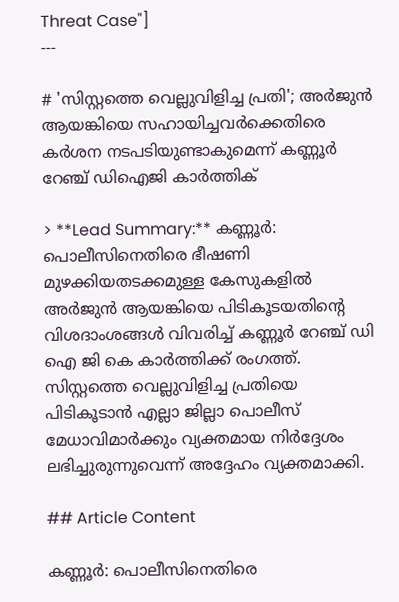Threat Case"]
---

# 'സിസ്റ്റത്തെ വെല്ലുവിളിച്ച പ്രതി'; അർജുൻ ആയങ്കിയെ സഹായിച്ചവർക്കെതിരെ കർശന നടപടിയുണ്ടാകുമെന്ന് കണ്ണൂർ റേഞ്ച് ഡിഐജി കാർത്തിക്

> **Lead Summary:** കണ്ണൂർ: പൊലീസിനെതിരെ ഭീഷണി മുഴക്കിയതടക്കമുള്ള കേസുകളിൽ അർജുൻ ആയങ്കിയെ പിടികൂടയതിന്‍റെ വിശദാംശങ്ങൾ വിവരിച്ച് കണ്ണൂർ റേഞ്ച് ഡി ഐ ജി കെ കാർത്തിക്ക് രംഗത്ത്. സിസ്റ്റത്തെ വെല്ലുവിളിച്ച പ്രതിയെ പിടികൂടാൻ എല്ലാ ജില്ലാ പൊലീസ് മേധാവിമാർക്കും വ്യക്തമായ നിർദ്ദേശം ലഭിച്ചുരുന്നുവെന്ന് അദ്ദേഹം വ്യക്തമാക്കി.

## Article Content

കണ്ണൂർ: പൊലീസിനെതിരെ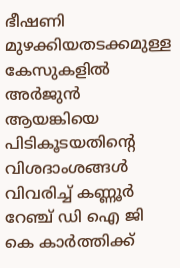ഭീഷണി മുഴക്കിയതടക്കമുള്ള കേസുകളിൽ അർജുൻ ആയങ്കിയെ പിടികൂടയതിന്‍റെ വിശദാംശങ്ങൾ വിവരിച്ച് കണ്ണൂർ റേഞ്ച് ഡി ഐ ജി കെ കാർത്തിക്ക്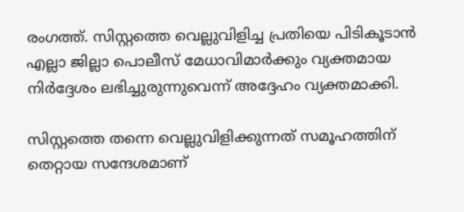രംഗത്ത്. സിസ്റ്റത്തെ വെല്ലുവിളിച്ച പ്രതിയെ പിടികൂടാൻ എല്ലാ ജില്ലാ പൊലീസ് മേധാവിമാർക്കും വ്യക്തമായ നിർദ്ദേശം ലഭിച്ചുരുന്നുവെന്ന് അദ്ദേഹം വ്യക്തമാക്കി.

സിസ്റ്റത്തെ തന്നെ വെല്ലുവിളിക്കുന്നത് സമൂഹത്തിന് തെറ്റായ സന്ദേശമാണ്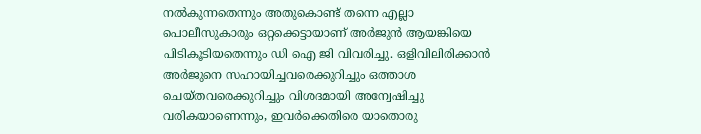നൽകുന്നതെന്നും അതുകൊണ്ട് തന്നെ എല്ലാ പൊലീസുകാരും ഒറ്റക്കെട്ടായാണ് അർജുൻ ആയങ്കിയെ പിടികൂടിയതെന്നും ഡി ഐ ജി വിവരിച്ചു. ഒളിവിലിരിക്കാൻ അർജുനെ സഹായിച്ചവരെക്കുറിച്ചും ഒത്താശ ചെയ്തവരെക്കുറിച്ചും വിശദമായി അന്വേഷിച്ചു വരികയാണെന്നും, ഇവർക്കെതിരെ യാതൊരു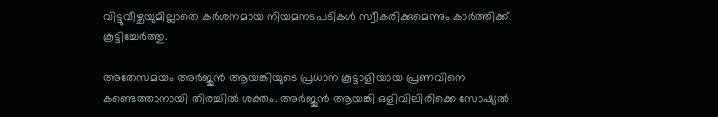വിട്ടുവീഴ്ചയുമില്ലാതെ കർശനമായ നിയമനടപടികൾ സ്വീകരിക്കുമെന്നും കാർത്തിക്ക് കൂട്ടിച്ചേർത്തു.

അതേസമയം അർജുൻ ആയങ്കിയുടെ പ്രധാന കൂട്ടാളിയായ പ്രണവിനെ കണ്ടെത്താനായി തിരച്ചിൽ ശക്തം. അർജുൻ ആയങ്കി ഒളിവിലിരിക്കെ സോഷ്യൽ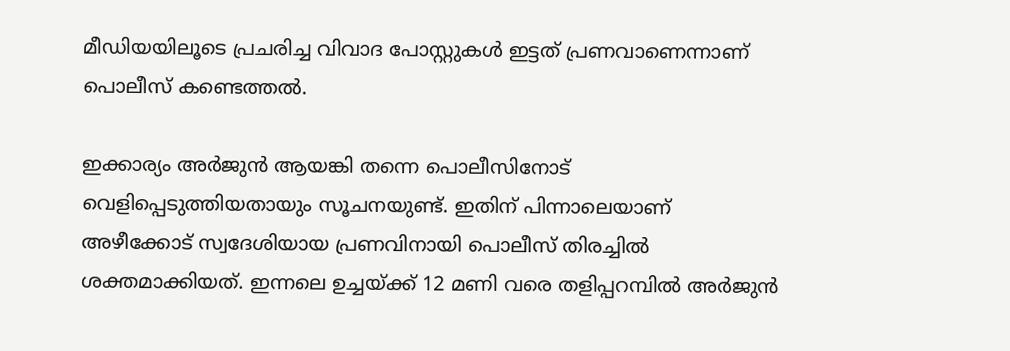മീഡിയയിലൂടെ പ്രചരിച്ച വിവാദ പോസ്റ്റുകൾ ഇട്ടത് പ്രണവാണെന്നാണ് പൊലീസ് കണ്ടെത്തൽ.

ഇക്കാര്യം അർജുൻ ആയങ്കി തന്നെ പൊലീസിനോട് വെളിപ്പെടുത്തിയതായും സൂചനയുണ്ട്. ഇതിന് പിന്നാലെയാണ് അഴീക്കോട് സ്വദേശിയായ പ്രണവിനായി പൊലീസ് തിരച്ചിൽ ശക്തമാക്കിയത്. ഇന്നലെ ഉച്ചയ്ക്ക് 12 മണി വരെ തളിപ്പറമ്പിൽ അർജുൻ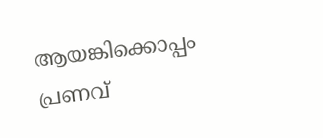ആയങ്കിക്കൊപ്പം പ്രണവ്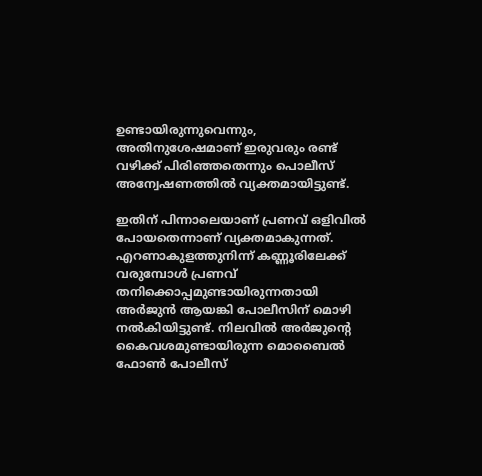ഉണ്ടായിരുന്നുവെന്നും, അതിനുശേഷമാണ് ഇരുവരും രണ്ട് വഴിക്ക് പിരിഞ്ഞതെന്നും പൊലീസ് അന്വേഷണത്തിൽ വ്യക്തമായിട്ടുണ്ട്.

ഇതിന് പിന്നാലെയാണ് പ്രണവ് ഒളിവിൽ പോയതെന്നാണ് വ്യക്തമാകുന്നത്. എറണാകുളത്തുനിന്ന് കണ്ണൂരിലേക്ക് വരുമ്പോൾ പ്രണവ് തനിക്കൊപ്പമുണ്ടായിരുന്നതായി അർജുൻ ആയങ്കി പോലീസിന് മൊഴി നൽകിയിട്ടുണ്ട്. നിലവിൽ അർജുന്റെ കൈവശമുണ്ടായിരുന്ന മൊബൈൽ ഫോൺ പോലീസ്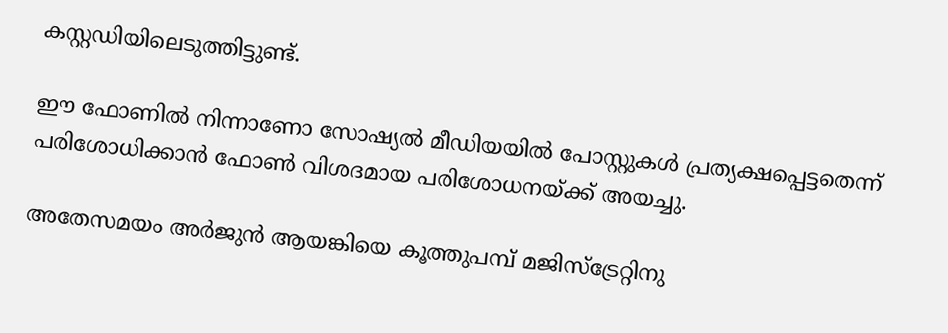കസ്റ്റഡിയിലെടുത്തിട്ടുണ്ട്.

ഈ ഫോണിൽ നിന്നാണോ സോഷ്യൽ മീഡിയയിൽ പോസ്റ്റുകൾ പ്രത്യക്ഷപ്പെട്ടതെന്ന് പരിശോധിക്കാൻ ഫോൺ വിശദമായ പരിശോധനയ്ക്ക് അയച്ചു.

അതേസമയം അർജുൻ ആയങ്കിയെ കൂത്തുപമ്പ് മജിസ്‌ട്രേറ്റിനു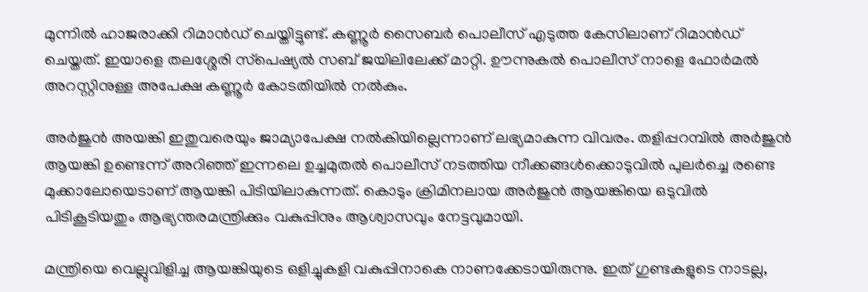മുന്നിൽ ഹാജരാക്കി റിമാൻഡ് ചെയ്തിട്ടുണ്ട്. കണ്ണൂർ സൈബർ പൊലീസ് എടുത്ത കേസിലാണ് റിമാൻഡ് ചെയ്തത്. ഇയാളെ തലശ്ശേരി സ്‌പെഷ്യൽ സബ് ജയിലിലേക്ക് മാറ്റി. ഊന്നുകൽ പൊലീസ് നാളെ ഫോർമൽ അറസ്റ്റിനുള്ള അപേക്ഷ കണ്ണൂർ കോടതിയിൽ നൽകും.

അർജുൻ അയങ്കി ഇതുവരെയും ജാമ്യാപേക്ഷ നൽകിയില്ലെന്നാണ് ലഭ്യമാകുന്ന വിവരം. തളിപ്പറമ്പിൽ അർജുൻ ആയങ്കി ഉണ്ടെന്ന് അറിഞ്ഞ് ഇന്നലെ ഉച്ചമുതൽ പൊലീസ് നടത്തിയ നീക്കങ്ങൾക്കൊടുവിൽ പുലർച്ചെ രണ്ടെ മുക്കാലോയെടാണ് ആയങ്കി പിടിയിലാകുന്നത്. കൊടും ക്രിമിനലായ അർജുൻ ആയങ്കിയെ ഒടുവിൽ പിടികൂടിയതും ആഭ്യന്തരമന്ത്രിക്കും വകുപ്പിനും ആശ്വാസവും നേട്ടവുമായി.

മന്ത്രിയെ വെല്ലുവിളിച്ച ആയങ്കിയുടെ ഒളിച്ചുകളി വകുപ്പിനാകെ നാണക്കേടായിരുന്നു. ഇത് ഗുണ്ടകളുടെ നാടല്ല,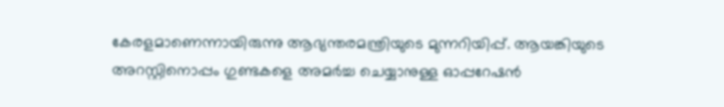കേരളമാണെന്നായിരുന്നു ആഭ്യന്തരമന്ത്രിയുടെ മുന്നറിയിപ്പ്. ആയങ്കിയുടെ അറസ്റ്റിനൊപ്പം ഗുണ്ടകളെ അമർച്ച ചെയ്യാനുള്ള ഓപ്പറേഷൻ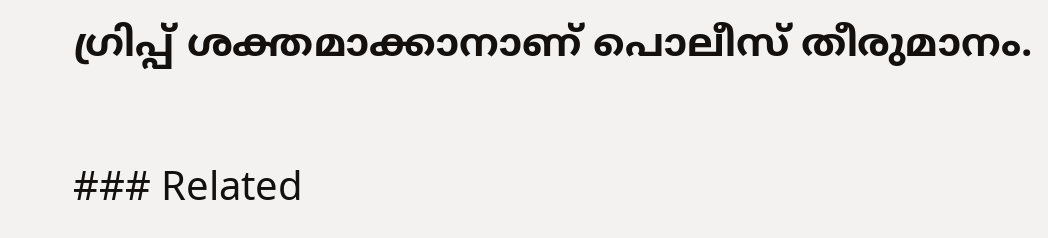ഗ്രിപ്പ് ശക്തമാക്കാനാണ് പൊലീസ് തീരുമാനം.

### Related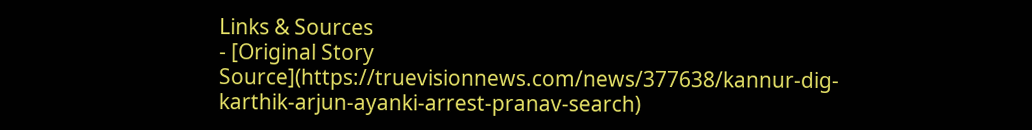Links & Sources
- [Original Story Source](https://truevisionnews.com/news/377638/kannur-dig-karthik-arjun-ayanki-arrest-pranav-search)